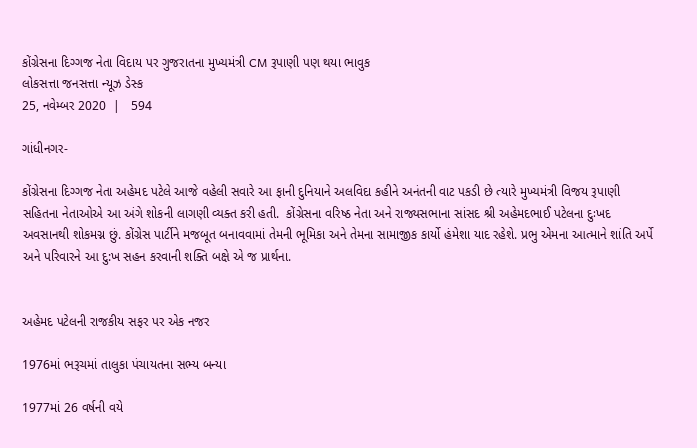કોંગ્રેસના દિગ્ગજ નેતા વિદાય પર ગુજરાતના મુખ્યમંત્રી CM રૂપાણી પણ થયા ભાવુક
લોકસત્તા જનસત્તા ન્યૂઝ ડેસ્ક
25, નવેમ્બર 2020  |   594

ગાંધીનગર-

કોંગ્રેસના દિગ્ગજ નેતા અહેમદ પટેલે આજે વહેલી સવારે આ ફાની દુનિયાને અલવિદા કહીને અનંતની વાટ પકડી છે ત્યારે મુખ્યમંત્રી વિજય રૂપાણી સહિતના નેતાઓએ આ અંગે શોકની લાગણી વ્યક્ત કરી હતી.  કોંગ્રેસના વરિષ્ઠ નેતા અને રાજ્યસભાના સાંસદ શ્રી અહેમદભાઈ પટેલના દુઃખદ અવસાનથી શોકમગ્ન છું. કોંગ્રેસ પાર્ટીને મજબૂત બનાવવામાં તેમની ભૂમિકા અને તેમના સામાજીક કાર્યો હંમેશા યાદ રહેશે. પ્રભુ એમના આત્માને શાંતિ અર્પે અને પરિવારને આ દુ:ખ સહન કરવાની શક્તિ બક્ષે એ જ પ્રાર્થના.


અહેમદ પટેલની રાજકીય સફર પર એક નજર

1976માં ભરૂચમાં તાલુકા પંચાયતના સભ્ય બન્યા

1977માં 26 વર્ષની વયે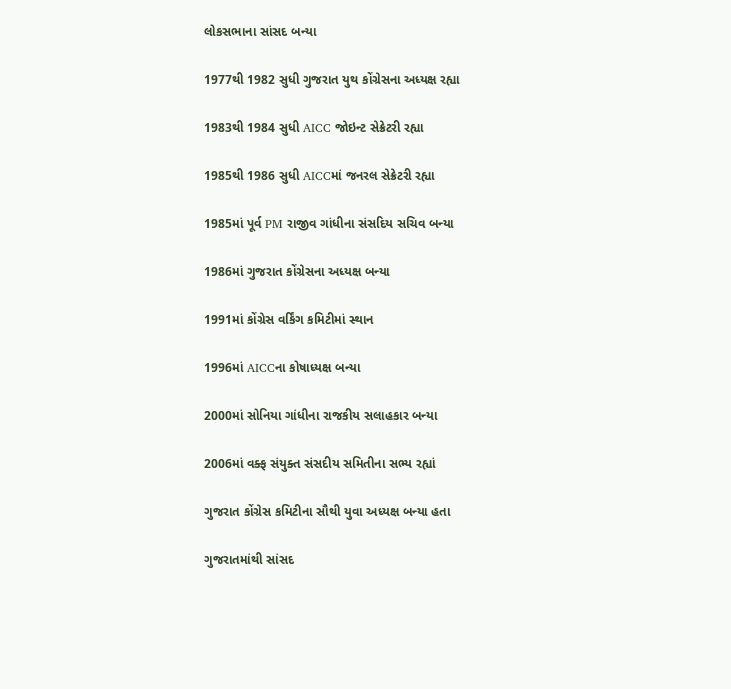લોકસભાના સાંસદ બન્યા

1977થી 1982 સુધી ગુજરાત યુથ કોંગ્રેસના અધ્યક્ષ રહ્યા

1983થી 1984 સુધી AICC જોઇન્ટ સેક્રેટરી રહ્યા

1985થી 1986 સુધી AICCમાં જનરલ સેક્રેટરી રહ્યા

1985માં પૂર્વ PM રાજીવ ગાંધીના સંસદિય સચિવ બન્યા

1986માં ગુજરાત કોંગ્રેસના અધ્યક્ષ બન્યા

1991માં કોંગ્રેસ વર્કિંગ કમિટીમાં સ્થાન

1996માં AICCના કોષાધ્યક્ષ બન્યા

2000માં સોનિયા ગાંધીના રાજકીય સલાહકાર બન્યા

2006માં વક્ફ સંયુક્ત સંસદીય સમિતીના સભ્ય રહ્યાં

ગુજરાત કોંગ્રેસ કમિટીના સૌથી યુવા અધ્યક્ષ બન્યા હતા

ગુજરાતમાંથી સાંસદ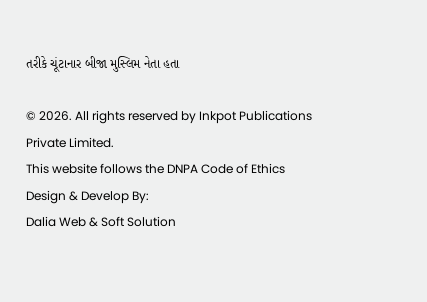તરીકે ચૂંટાનાર બીજા મુસ્લિમ નેતા હતા

© 2026. All rights reserved by Inkpot Publications Private Limited.
This website follows the DNPA Code of Ethics
Design & Develop By:
Dalia Web & Soft Solution